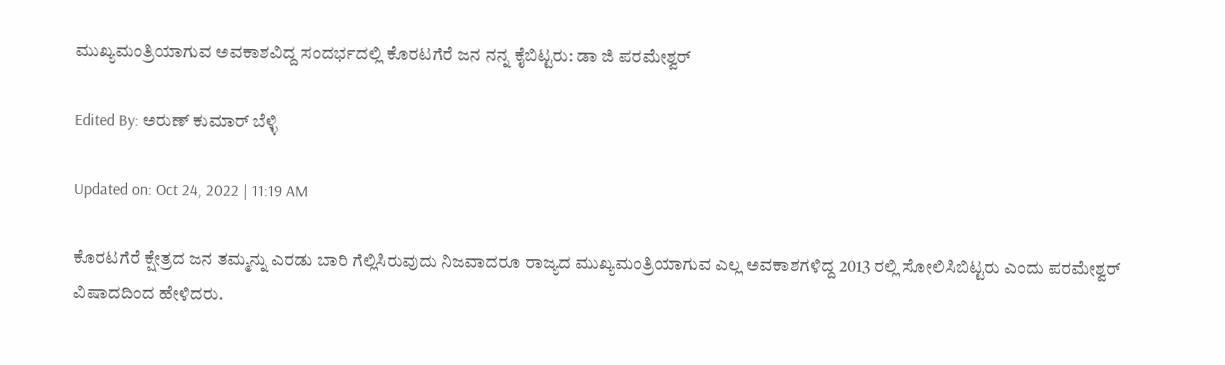ಮುಖ್ಯಮಂತ್ರಿಯಾಗುವ ಅವಕಾಶವಿದ್ದ ಸಂದರ್ಭದಲ್ಲಿ ಕೊರಟಗೆರೆ ಜನ ನನ್ನ ಕೈಬಿಟ್ಟರು: ಡಾ ಜಿ ಪರಮೇಶ್ವರ್

Edited By: ಅರುಣ್ ಕುಮಾರ್ ಬೆಳ್ಳಿ

Updated on: Oct 24, 2022 | 11:19 AM

ಕೊರಟಗೆರೆ ಕ್ಷೇತ್ರದ ಜನ ತಮ್ಮನ್ನು ಎರಡು ಬಾರಿ ಗೆಲ್ಲಿಸಿರುವುದು ನಿಜವಾದರೂ ರಾಜ್ಯದ ಮುಖ್ಯಮಂತ್ರಿಯಾಗುವ ಎಲ್ಲ ಅವಕಾಶಗಳಿದ್ದ 2013 ರಲ್ಲಿ ಸೋಲಿಸಿಬಿಟ್ಟರು ಎಂದು ಪರಮೇಶ್ವರ್ ವಿಷಾದದಿಂದ ಹೇಳಿದರು.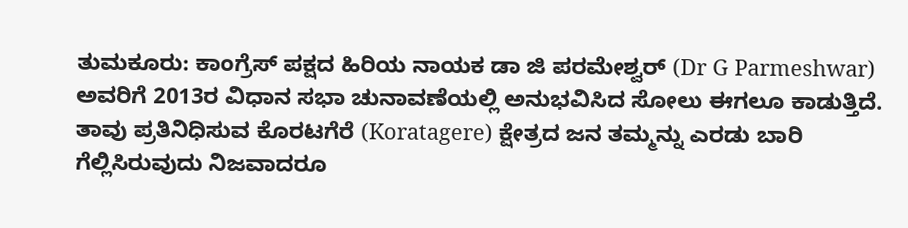ತುಮಕೂರು: ಕಾಂಗ್ರೆಸ್ ಪಕ್ಷದ ಹಿರಿಯ ನಾಯಕ ಡಾ ಜಿ ಪರಮೇಶ್ವರ್ (Dr G Parmeshwar) ಅವರಿಗೆ 2013ರ ವಿಧಾನ ಸಭಾ ಚುನಾವಣೆಯಲ್ಲಿ ಅನುಭವಿಸಿದ ಸೋಲು ಈಗಲೂ ಕಾಡುತ್ತಿದೆ. ತಾವು ಪ್ರತಿನಿಧಿಸುವ ಕೊರಟಗೆರೆ (Koratagere) ಕ್ಷೇತ್ರದ ಜನ ತಮ್ಮನ್ನು ಎರಡು ಬಾರಿ ಗೆಲ್ಲಿಸಿರುವುದು ನಿಜವಾದರೂ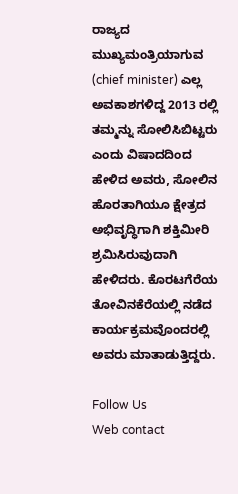ರಾಜ್ಯದ ಮುಖ್ಯಮಂತ್ರಿಯಾಗುವ (chief minister) ಎಲ್ಲ ಅವಕಾಶಗಳಿದ್ದ 2013 ರಲ್ಲಿ ತಮ್ಮನ್ನು ಸೋಲಿಸಿಬಿಟ್ಟರು ಎಂದು ವಿಷಾದದಿಂದ ಹೇಳಿದ ಅವರು, ಸೋಲಿನ ಹೊರತಾಗಿಯೂ ಕ್ಷೇತ್ರದ ಅಭಿವೃದ್ಧಿಗಾಗಿ ಶಕ್ತಿಮೀರಿ ಶ್ರಮಿಸಿರುವುದಾಗಿ ಹೇಳಿದರು. ಕೊರಟಗೆರೆಯ ತೋವಿನಕೆರೆಯಲ್ಲಿ ನಡೆದ ಕಾರ್ಯಕ್ರಮವೊಂದರಲ್ಲಿ ಅವರು ಮಾತಾಡುತ್ತಿದ್ದರು.

Follow Us
Web contact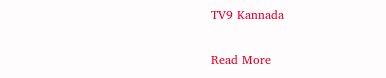TV9 Kannada

Read More